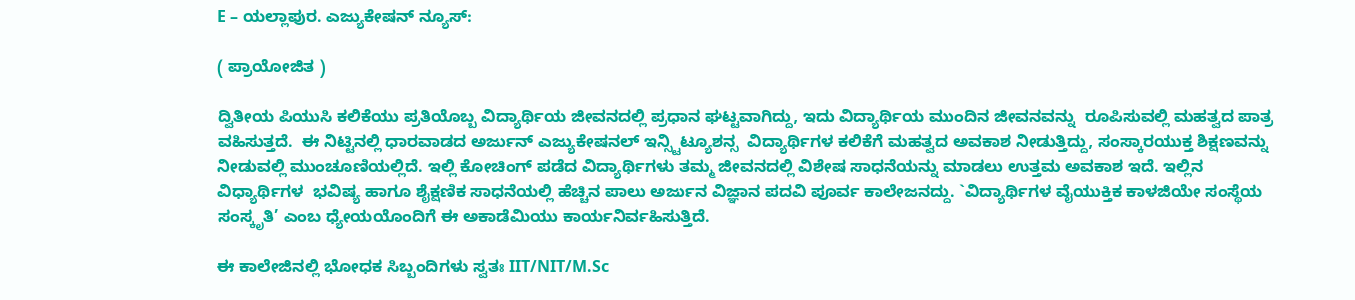E – ಯಲ್ಲಾಪುರ. ಎಜ್ಯುಕೇಷನ್ ನ್ಯೂಸ್:

( ಪ್ರಾಯೋಜಿತ )

ದ್ವಿತೀಯ ಪಿಯುಸಿ ಕಲಿಕೆಯು ಪ್ರತಿಯೊಬ್ಬ ವಿದ್ಯಾರ್ಥಿಯ ಜೀವನದಲ್ಲಿ ಪ್ರಧಾನ ಘಟ್ಟವಾಗಿದ್ದು, ಇದು ವಿದ್ಯಾರ್ಥಿಯ ಮುಂದಿನ ಜೀವನವನ್ನು  ರೂಪಿಸುವಲ್ಲಿ ಮಹತ್ವದ ಪಾತ್ರ ವಹಿಸುತ್ತದೆ.  ಈ ನಿಟ್ಟಿನಲ್ಲಿ ಧಾರವಾಡದ ಅರ್ಜುನ್ ಎಜ್ಯುಕೇಷನಲ್ ಇನ್ಸ್ಟಿಟ್ಯೂಶನ್ಸ  ವಿದ್ಯಾರ್ಥಿಗಳ ಕಲಿಕೆಗೆ ಮಹತ್ವದ ಅವಕಾಶ ನೀಡುತ್ತಿದ್ದು, ಸಂಸ್ಕಾರಯುಕ್ತ ಶಿಕ್ಷಣವನ್ನು ನೀಡುವಲ್ಲಿ ಮುಂಚೂಣಿಯಲ್ಲಿದೆ. ಇಲ್ಲಿ ಕೋಚಿಂಗ್ ಪಡೆದ ವಿದ್ಯಾರ್ಥಿಗಳು ತಮ್ಮ ಜೀವನದಲ್ಲಿ ವಿಶೇಷ ಸಾಧನೆಯನ್ನು ಮಾಡಲು ಉತ್ತಮ ಅವಕಾಶ ಇದೆ. ಇಲ್ಲಿನ ವಿಧ್ಯಾರ್ಥಿಗಳ  ಭವಿಷ್ಯ ಹಾಗೂ ಶೈಕ್ಷಣಿಕ ಸಾಧನೆಯಲ್ಲಿ ಹೆಚ್ಚಿನ ಪಾಲು ಅರ್ಜುನ ವಿಜ್ಞಾನ ಪದವಿ ಪೂರ್ವ ಕಾಲೇಜನದ್ದು. `ವಿದ್ಯಾರ್ಥಿಗಳ ವೈಯುಕ್ತಿಕ ಕಾಳಜಿಯೇ ಸಂಸ್ಥೆಯ ಸಂಸ್ಕೃತಿ’ ಎಂಬ ಧ್ಯೇಯಯೊಂದಿಗೆ ಈ ಅಕಾಡೆಮಿಯು ಕಾರ್ಯನಿರ್ವಹಿಸುತ್ತಿದೆ.

ಈ ಕಾಲೇಜಿನಲ್ಲಿ ಭೋಧಕ ಸಿಬ್ಬಂದಿಗಳು ಸ್ವತಃ IIT/NIT/M.Sc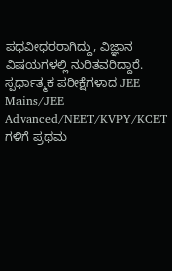ಪಧವೀಧರರಾಗಿದ್ದು, ವಿಜ್ಞಾನ ವಿಷಯಗಳಲ್ಲಿ ನುರಿತವರಿದ್ದಾರೆ.  ಸ್ಪರ್ಧಾತ್ಮಕ ಪರೀಕ್ಷೆಗಳಾದ JEE Mains/JEE Advanced/NEET/KVPY/KCET ಗಳಿಗೆ ಪ್ರಥಮ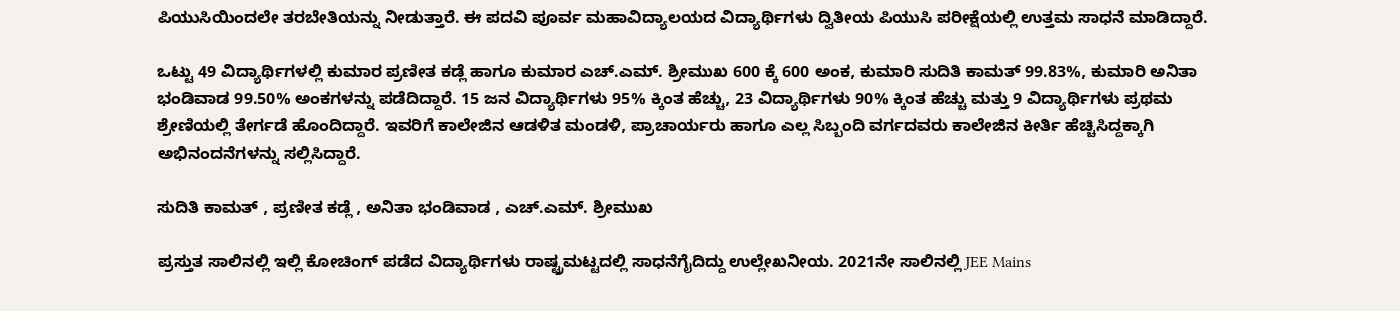ಪಿಯುಸಿಯಿಂದಲೇ ತರಬೇತಿಯನ್ನು ನೀಡುತ್ತಾರೆ. ಈ ಪದವಿ ಪೂರ್ವ ಮಹಾವಿದ್ಯಾಲಯದ ವಿದ್ಯಾರ್ಥಿಗಳು ದ್ವಿತೀಯ ಪಿಯುಸಿ ಪರೀಕ್ಷೆಯಲ್ಲಿ ಉತ್ತಮ ಸಾಧನೆ ಮಾಡಿದ್ದಾರೆ.

ಒಟ್ಟು 49 ವಿದ್ಯಾರ್ಥಿಗಳಲ್ಲಿ ಕುಮಾರ ಪ್ರಣೀತ ಕಡ್ಲೆ ಹಾಗೂ ಕುಮಾರ ಎಚ್.ಎಮ್. ಶ್ರೀಮುಖ 600 ಕ್ಕೆ 600 ಅಂಕ, ಕುಮಾರಿ ಸುದಿತಿ ಕಾಮತ್ 99.83%, ಕುಮಾರಿ ಅನಿತಾ ಭಂಡಿವಾಡ 99.50% ಅಂಕಗಳನ್ನು ಪಡೆದಿದ್ದಾರೆ. 15 ಜನ ವಿದ್ಯಾರ್ಥಿಗಳು 95% ಕ್ಕಿಂತ ಹೆಚ್ಚು, 23 ವಿದ್ಯಾರ್ಥಿಗಳು 90% ಕ್ಕಿಂತ ಹೆಚ್ಚು ಮತ್ತು 9 ವಿದ್ಯಾರ್ಥಿಗಳು ಪ್ರಥಮ ಶ್ರೇಣಿಯಲ್ಲಿ ತೇರ್ಗಡೆ ಹೊಂದಿದ್ದಾರೆ. ಇವರಿಗೆ ಕಾಲೇಜಿನ ಆಡಳಿತ ಮಂಡಳಿ, ಪ್ರಾಚಾರ್ಯರು ಹಾಗೂ ಎಲ್ಲ ಸಿಬ್ಬಂದಿ ವರ್ಗದವರು ಕಾಲೇಜಿನ ಕೀರ್ತಿ ಹೆಚ್ಚಿಸಿದ್ದಕ್ಕಾಗಿ ಅಭಿನಂದನೆಗಳನ್ನು ಸಲ್ಲಿಸಿದ್ದಾರೆ.

ಸುದಿತಿ ಕಾಮತ್ , ಪ್ರಣೀತ ಕಡ್ಲೆ , ಅನಿತಾ ಭಂಡಿವಾಡ , ಎಚ್.ಎಮ್. ಶ್ರೀಮುಖ

ಪ್ರಸ್ತುತ ಸಾಲಿನಲ್ಲಿ ಇಲ್ಲಿ ಕೋಚಿಂಗ್ ಪಡೆದ ವಿದ್ಯಾರ್ಥಿಗಳು ರಾಷ್ಟ್ರಮಟ್ಟದಲ್ಲಿ ಸಾಧನೆಗೈದಿದ್ದು ಉಲ್ಲೇಖನೀಯ. 2021ನೇ ಸಾಲಿನಲ್ಲಿ JEE Mains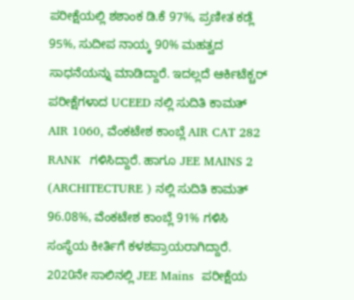ಪರೀಕ್ಷೆಯಲ್ಲಿ ಶಶಾಂಕ ಡಿ.ಕೆ 97%, ಪ್ರಣೀತ ಕಡ್ಲೆ 95%, ಸುದೀಪ ನಾಯ್ಕ 90% ಮಹತ್ವದ ಸಾಧನೆಯನ್ನು ಮಾಡಿದ್ದಾರೆ. ಇದಲ್ಲದೆ ಆರ್ಕಿಟೆಕ್ಚರ್ ಪರೀಕ್ಷೆಗಳಾದ UCEED ನಲ್ಲಿ ಸುದಿತಿ ಕಾಮತ್ AIR 1060, ವೆಂಕಟೇಶ ಕಾಂಬ್ಲೆ AIR CAT 282  RANK  ಗಳಿಸಿದ್ದಾರೆ. ಹಾಗೂ JEE MAINS 2 (ARCHITECTURE ) ನಲ್ಲಿ ಸುದಿತಿ ಕಾಮತ್ 96.08%, ವೆಂಕಟೇಶ ಕಾಂಬ್ಲೆ 91% ಗಳಿಸಿ ಸಂಸ್ಥೆಯ ಕೀರ್ತಿಗೆ ಕಳಶಪ್ರಾಯರಾಗಿದ್ದಾರೆ. 2020ನೇ ಸಾಲಿನಲ್ಲಿ JEE Mains  ಪರೀಕ್ಷೆಯ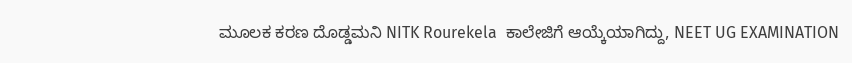ಮೂಲಕ ಕರಣ ದೊಡ್ಡಮನಿ NITK Rourekela  ಕಾಲೇಜಿಗೆ ಆಯ್ಕೆಯಾಗಿದ್ದು, NEET UG EXAMINATION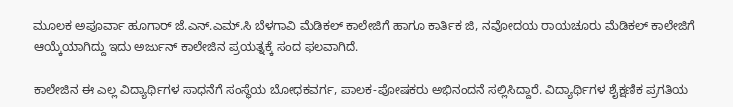ಮೂಲಕ ಅಪೂರ್ವಾ ಹೂಗಾರ್ ಜೆ.ಎನ್.ಎಮ್.ಸಿ ಬೆಳಗಾವಿ ಮೆಡಿಕಲ್ ಕಾಲೇಜಿಗೆ ಹಾಗೂ ಕಾರ್ತಿಕ ಜಿ, ನವೋದಯ ರಾಯಚೂರು ಮೆಡಿಕಲ್ ಕಾಲೇಜಿಗೆ ಆಯ್ಕೆಯಾಗಿದ್ದು ಇದು ಅರ್ಜುನ್ ಕಾಲೇಜಿನ ಪ್ರಯತ್ನಕ್ಕೆ ಸಂದ ಫಲವಾಗಿದೆ.

ಕಾಲೇಜಿನ ಈ ಎಲ್ಲ ವಿದ್ಯಾರ್ಥಿಗಳ ಸಾಧನೆಗೆ ಸಂಸ್ಥೆಯ ಬೋಧಕವರ್ಗ, ಪಾಲಕ-ಪೋಷಕರು ಅಭಿನಂದನೆ ಸಲ್ಲಿಸಿದ್ದಾರೆ. ವಿದ್ಯಾರ್ಥಿಗಳ ಶೈಕ್ಷಣಿಕ ಪ್ರಗತಿಯ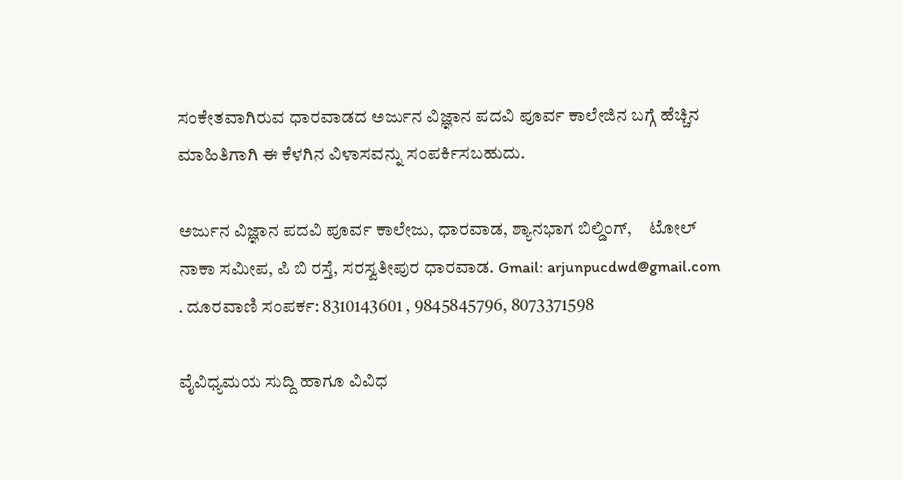ಸಂಕೇತವಾಗಿರುವ ಧಾರವಾಡದ ಅರ್ಜುನ ವಿಜ್ಞಾನ ಪದವಿ ಪೂರ್ವ ಕಾಲೇಜಿನ ಬಗ್ಗೆ ಹೆಚ್ಚಿನ ಮಾಹಿತಿಗಾಗಿ ಈ ಕೆಳಗಿನ ವಿಳಾಸವನ್ನು ಸಂಪರ್ಕಿಸಬಹುದು.

ಅರ್ಜುನ ವಿಜ್ಞಾನ ಪದವಿ ಪೂರ್ವ ಕಾಲೇಜು, ಧಾರವಾಡ, ಶ್ಯಾನಭಾಗ ಬಿಲ್ಡಿಂಗ್,     ಟೋಲ್ ನಾಕಾ ಸಮೀಪ, ಪಿ ಬಿ ರಸ್ತೆ, ಸರಸ್ವತೀಪುರ ಧಾರವಾಡ. Gmail: arjunpucdwd@gmail.com . ದೂರವಾಣಿ ಸಂಪರ್ಕ: 8310143601 , 9845845796, 8073371598

ವೈವಿಧ್ಯಮಯ ಸುದ್ದಿ ಹಾಗೂ ವಿವಿಧ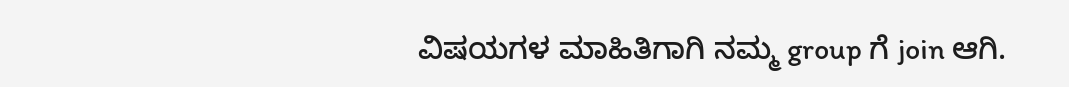ವಿಷಯಗಳ ಮಾಹಿತಿಗಾಗಿ ನಮ್ಮ group ಗೆ join ಆಗಿ.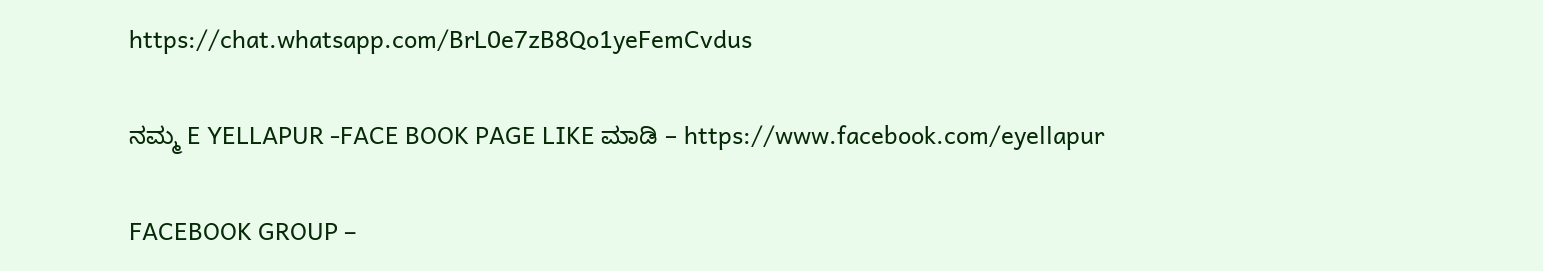https://chat.whatsapp.com/BrL0e7zB8Qo1yeFemCvdus

ನಮ್ಮ E YELLAPUR -FACE BOOK PAGE LIKE ಮಾಡಿ – https://www.facebook.com/eyellapur

FACEBOOK GROUP –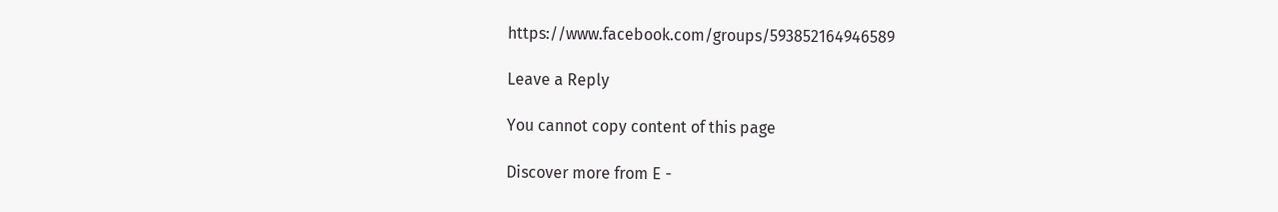https://www.facebook.com/groups/593852164946589

Leave a Reply

You cannot copy content of this page

Discover more from E -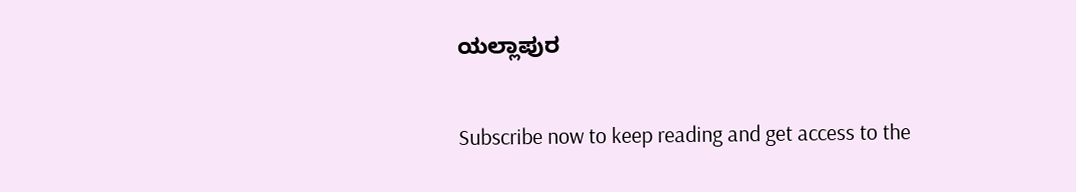ಯಲ್ಲಾಪುರ

Subscribe now to keep reading and get access to the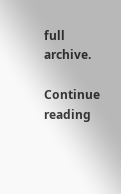full archive.

Continue reading